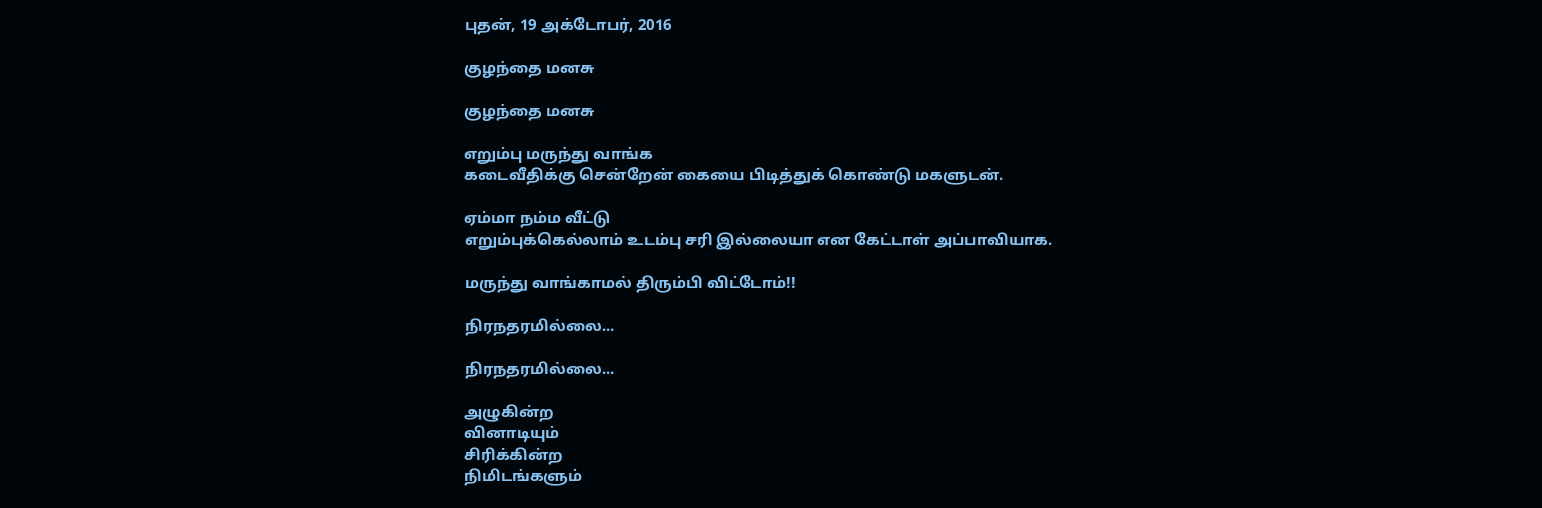புதன், 19 அக்டோபர், 2016

குழந்தை மனசு

குழந்தை மனசு

எறும்பு மருந்து வாங்க
கடைவீதிக்கு சென்றேன் கையை பிடித்துக் கொண்டு மகளுடன்.

ஏம்மா நம்ம வீட்டு
எறும்புக்கெல்லாம் உடம்பு சரி இல்லையா என கேட்டாள் அப்பாவியாக.

மருந்து வாங்காமல் திரும்பி விட்டோம்!!

நிரநதரமில்லை...

நிரநதரமில்லை...

அழுகின்ற
வினாடியும்
சிரிக்கின்ற
நிமிடங்களும்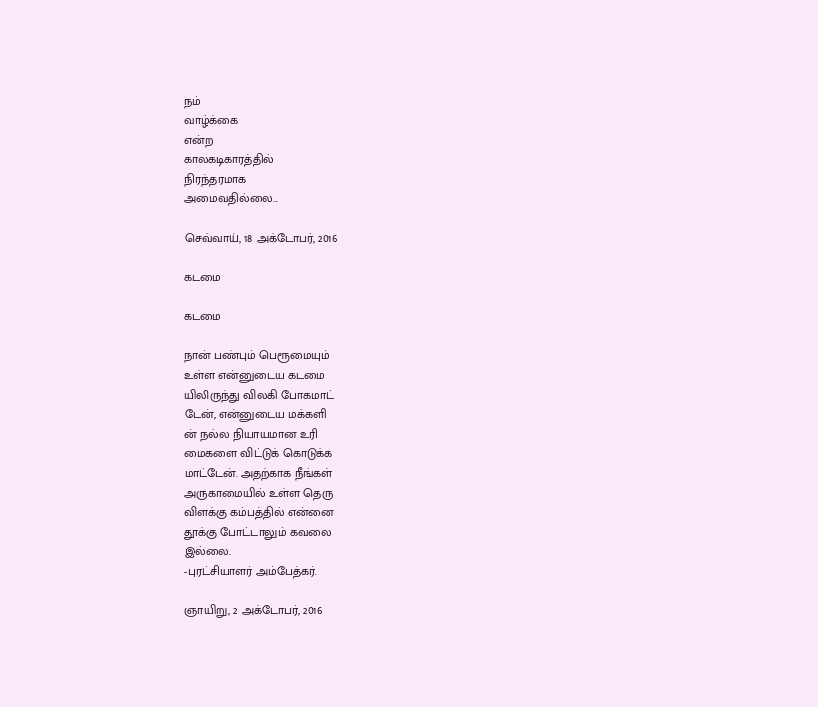நம்
வாழ்க்கை
என்ற
காலகடிகாரத்தில்
நிரந்தரமாக
அமைவதில்லை...

செவ்வாய், 18 அக்டோபர், 2016

கடமை

கடமை

நான் பண்பும் பெரூமையும்
உள்ள என்னுடைய கடமை
யிலிருந்து விலகி போகமாட்
டேன், என்னுடைய மக்களி
ன் நல்ல நியாயமான உரி
மைகளை விட்டுக் கொடுக்க
மாட்டேன். அதற்காக நீங்கள்
அருகாமையில் உள்ள தெரு
விளக்கு கம்பத்தில் என்னை
தூக்கு போட்டாலும் கவலை
இல்லை.
-புரட்சியாளர் அம்பேத்கர்.

ஞாயிறு, 2 அக்டோபர், 2016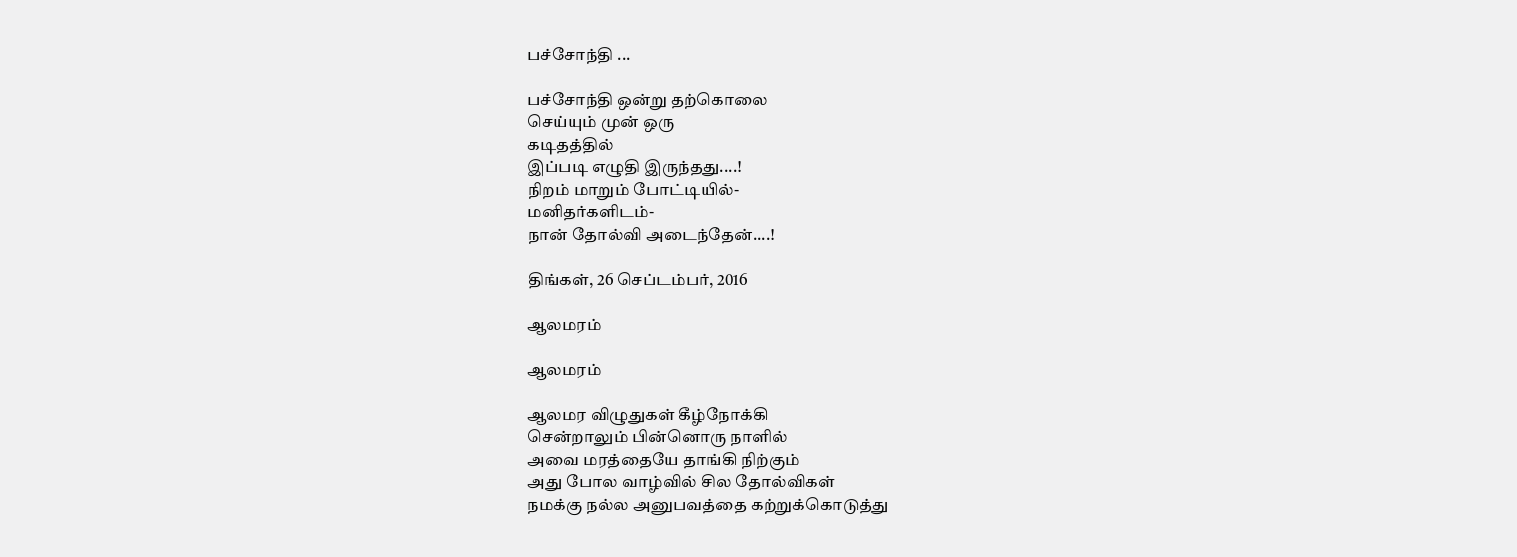பச்சோந்தி ...

பச்சோந்தி ஒன்று தற்கொலை
செய்யும் முன் ஒரு
கடிதத்தில்
இப்படி எழுதி இருந்தது....!
நிறம் மாறும் போட்டியில்-
மனிதர்களிடம்-
நான் தோல்வி அடைந்தேன்....!

திங்கள், 26 செப்டம்பர், 2016

ஆலமரம்

ஆலமரம்

ஆலமர விழுதுகள் கீழ்நோக்கி
சென்றாலும் பின்னொரு நாளில்
அவை மரத்தையே தாங்கி நிற்கும்
அது போல வாழ்வில் சில தோல்விகள்
நமக்கு நல்ல அனுபவத்தை கற்றுக்கொடுத்து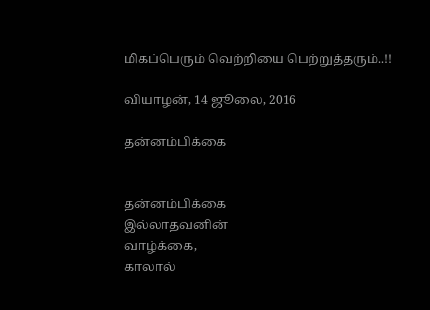மிகப்பெரும் வெற்றியை பெற்றுத்தரும்..!!

வியாழன், 14 ஜூலை, 2016

தன்னம்பிக்கை


தன்னம்பிக்கை
இல்லாதவனின்
வாழ்க்கை,
காலால்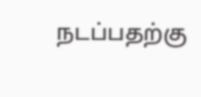நடப்பதற்கு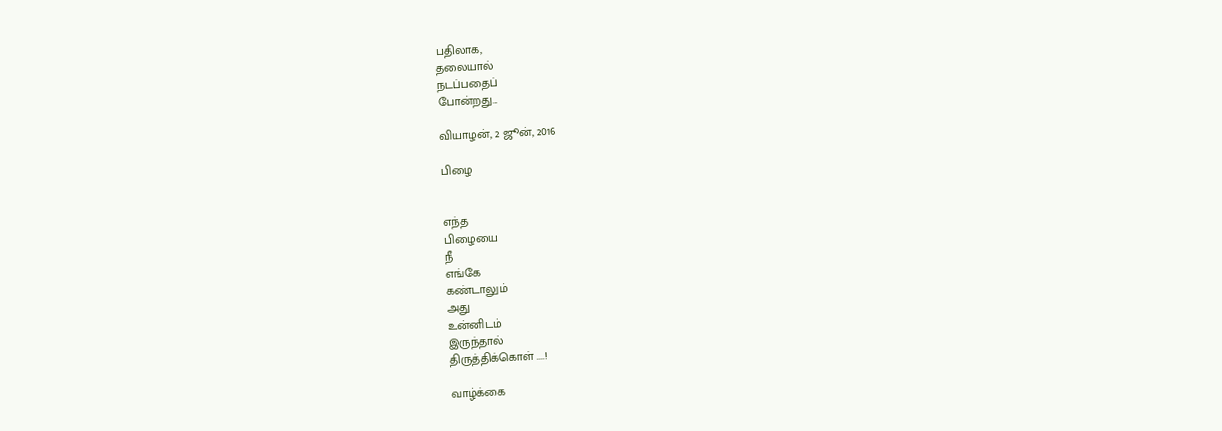பதிலாக,
தலையால்
நடப்பதைப்
போன்றது...

வியாழன், 2 ஜூன், 2016

பிழை


எந்த
பிழையை
நீ
எங்கே
கண்டாலும்
அது
உன்னிடம்
இருந்தால்
திருத்திக்கொள் ....!

வாழ்க்கை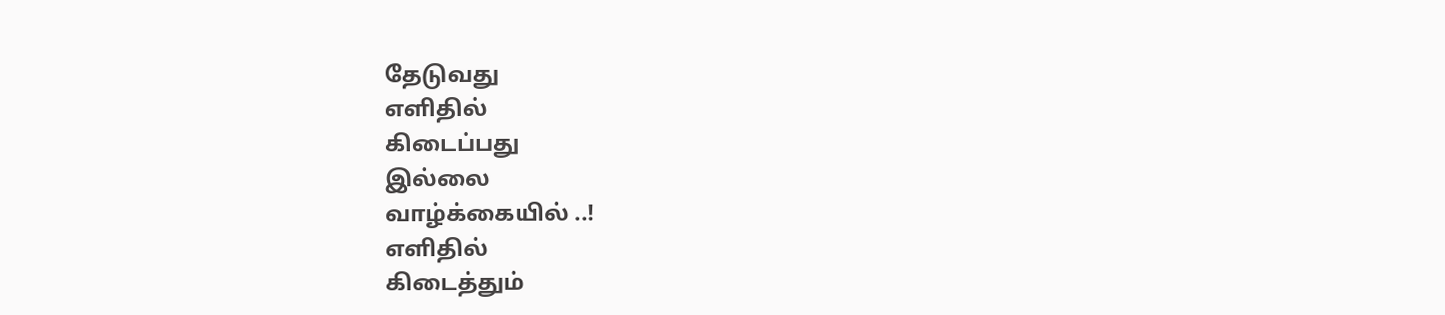தேடுவது
எளிதில்
கிடைப்பது
இல்லை
வாழ்க்கையில் ..!
எளிதில்
கிடைத்தும்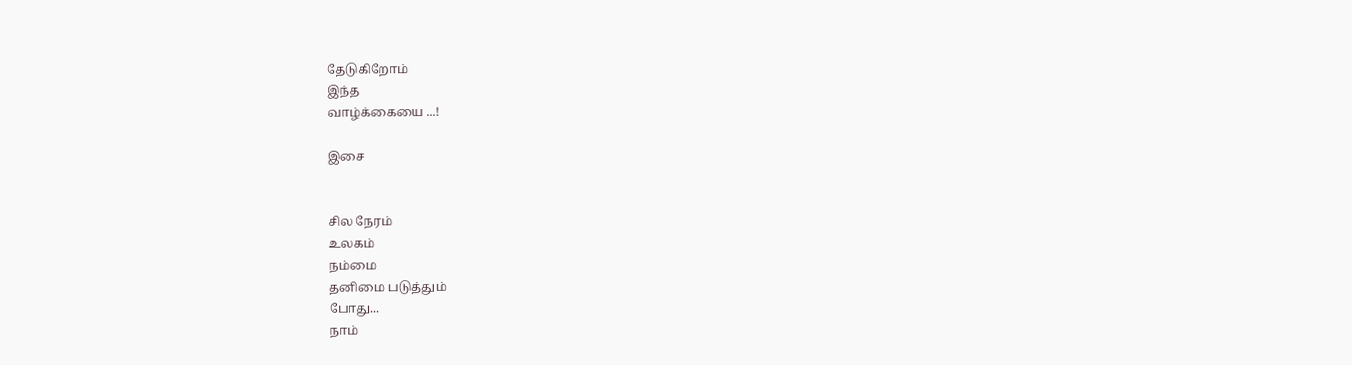தேடுகிறோம்
இந்த
வாழ்க்கையை ...!

இசை


சில நேரம்
உலகம்
நம்மை
தனிமை படுத்தும்
போது...
நாம்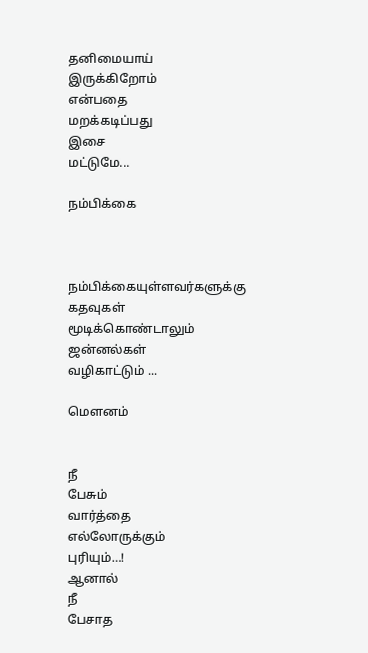தனிமையாய்
இருக்கிறோம்
என்பதை
மறக்கடிப்பது
இசை
மட்டுமே...

நம்பிக்கை



நம்பிக்கையுள்ளவர்களுக்கு
கதவுகள்
மூடிக்கொண்டாலும்
ஜன்னல்கள்
வழிகாட்டும் ...

மௌனம்


நீ
பேசும்
வார்த்தை
எல்லோருக்கும்
புரியும்…!
ஆனால்
நீ
பேசாத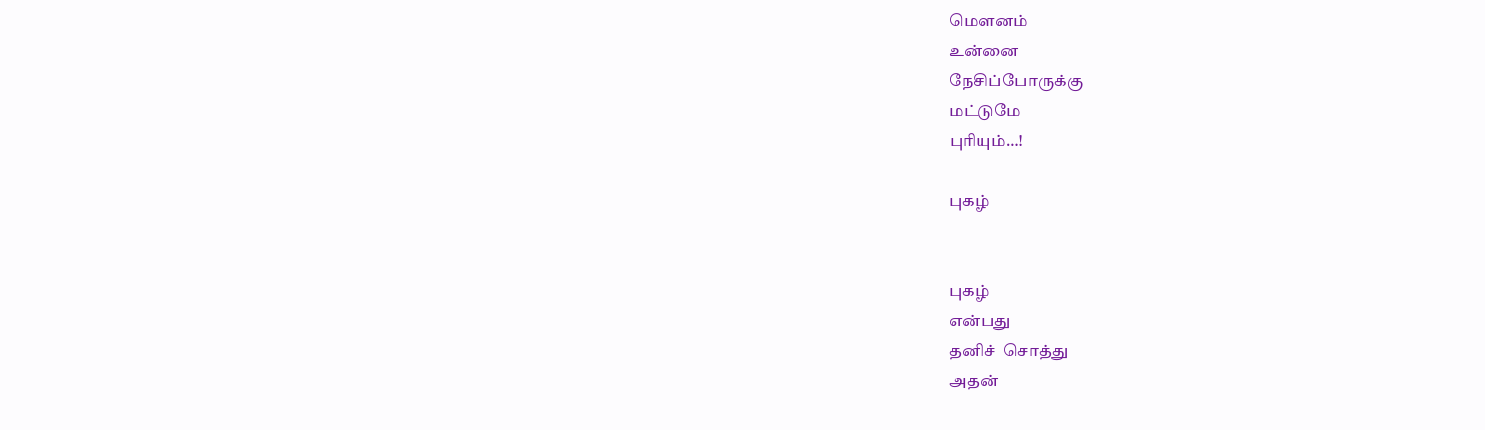மௌனம்
உன்னை
நேசிப்போருக்கு
மட்டுமே
புரியும்…!

புகழ்


புகழ்
என்பது
தனிச்  சொத்து
அதன்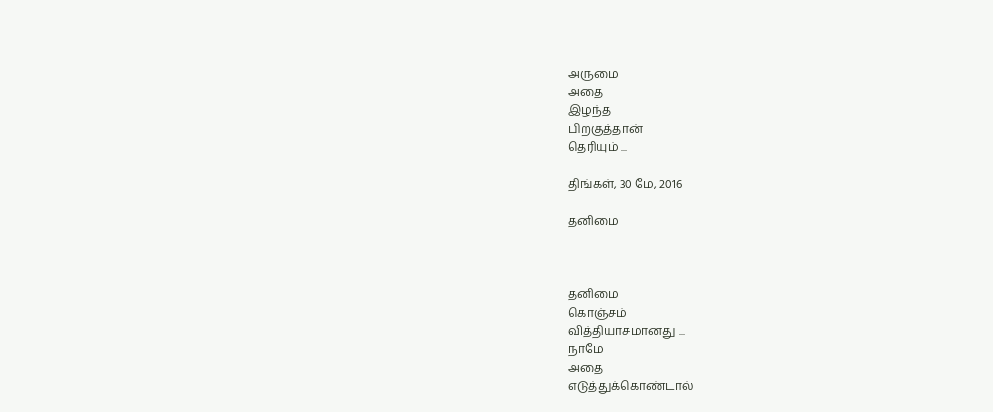அருமை
அதை
இழந்த
பிறகுத்தான்
தெரியும் ...

திங்கள், 30 மே, 2016

தனிமை



தனிமை
கொஞ்சம்
வித்தியாசமானது ...
நாமே
அதை
எடுத்துக்கொண்டால்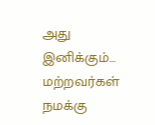அது
இனிக்கும்...
மற்றவர்கள்
நமக்கு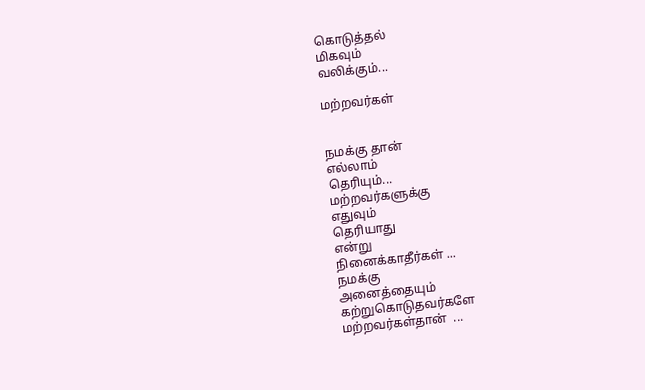கொடுத்தல்
மிகவும்
வலிக்கும்...

மற்றவர்கள்


நமக்கு தான்
எல்லாம்
தெரியும்...
மற்றவர்களுக்கு
எதுவும்
தெரியாது
என்று
நினைக்காதீர்கள் ...
நமக்கு
அனைத்தையும்
கற்றுகொடுதவர்களே
மற்றவர்கள்தான்  ...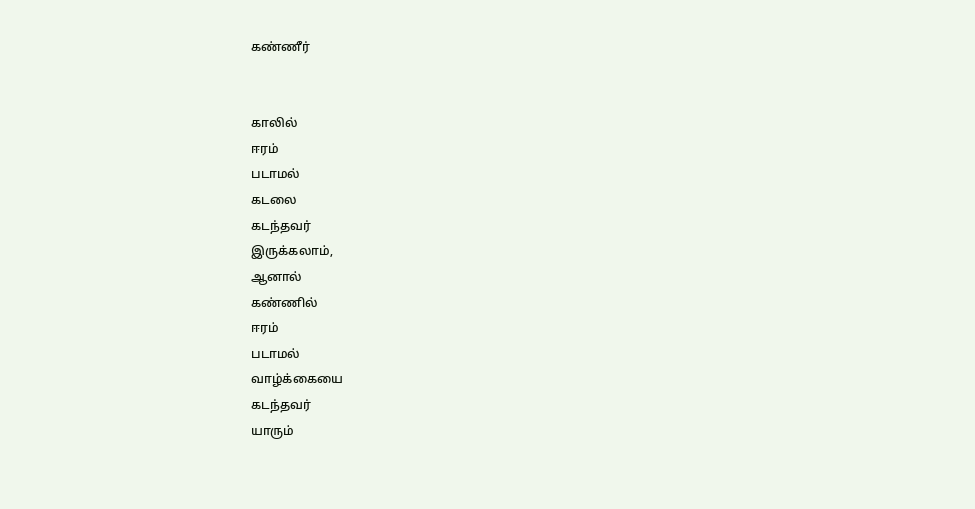கண்ணீர்


காலில்
ஈரம்
படாமல்
கடலை
கடந்தவர்
இருக்கலாம்,
ஆனால்
கண்ணில்
ஈரம்
படாமல்
வாழ்க்கையை
கடந்தவர்
யாரும்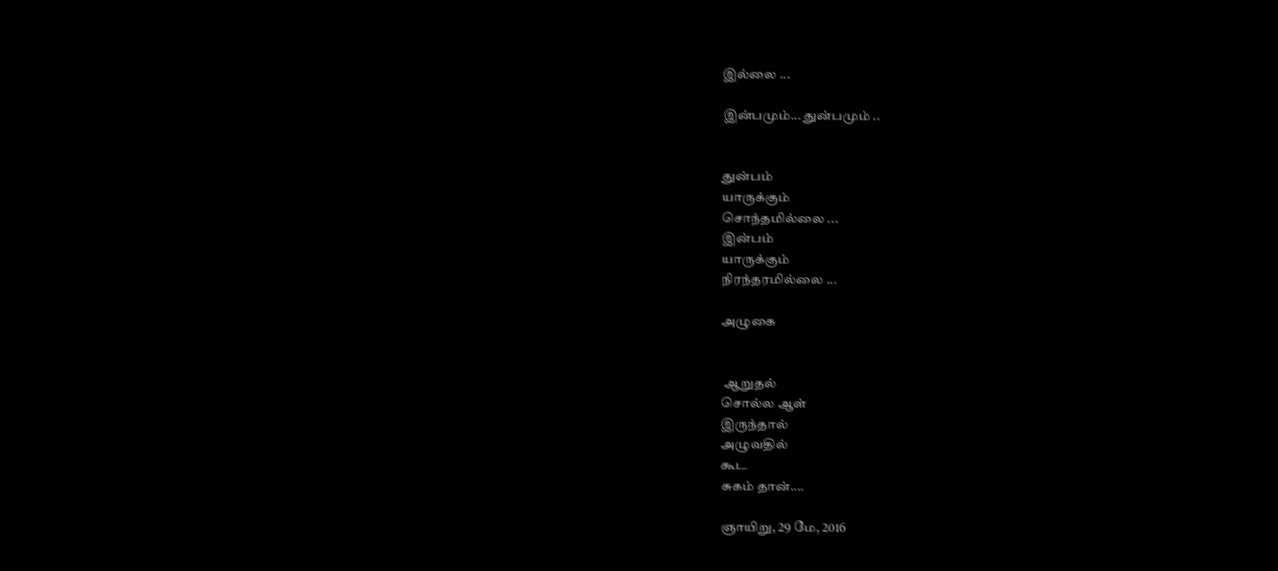இல்லை ...

இன்பமும்... துன்பமும் ..


துன்பம்
யாருக்கும்
சொந்தமில்லை ...
இன்பம்
யாருக்கும்
நிரந்தரமில்லை ...

அழுகை


 ஆறுதல்
சொல்ல ஆள்
இருந்தால்
அழுவதில்
கூட
சுகம் தான்....

ஞாயிறு, 29 மே, 2016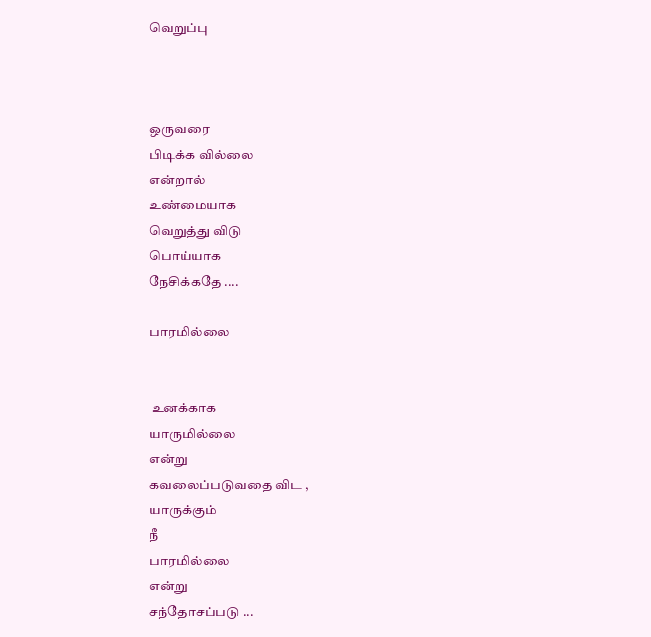வெறுப்பு



ஒருவரை
பிடிக்க வில்லை
என்றால்
உண்மையாக
வெறுத்து விடு
பொய்யாக
நேசிக்கதே ....

பாரமில்லை


 உனக்காக
யாருமில்லை
என்று
கவலைப்படுவதை விட ,
யாருக்கும்
நீ
பாரமில்லை
என்று
சந்தோசப்படு ...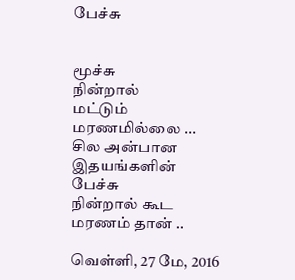பேச்சு


மூச்சு
நின்றால்
மட்டும்
மரணமில்லை ...
சில அன்பான
இதயங்களின்
பேச்சு
நின்றால் கூட
மரணம் தான் ..

வெள்ளி, 27 மே, 2016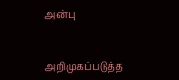அன்பு


அறிமுகப்படுத்த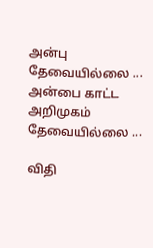அன்பு
தேவையில்லை ...
அன்பை காட்ட
அறிமுகம்
தேவையில்லை ...

விதி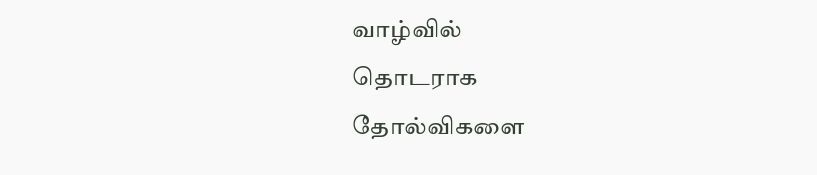வாழ்வில்
தொடராக
தோல்விகளை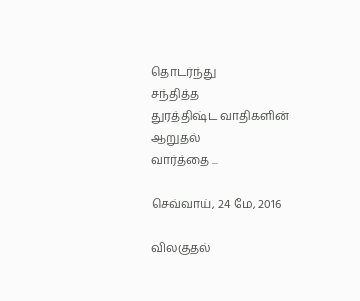தொடர்ந்து
சந்தித்த
துரத்திஷ்ட வாதிகளின்
ஆறுதல்
வார்த்தை ...

செவ்வாய், 24 மே, 2016

விலகுதல்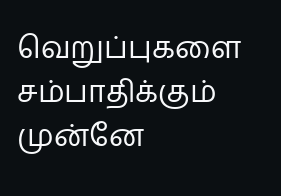வெறுப்புகளை
சம்பாதிக்கும்
முன்னே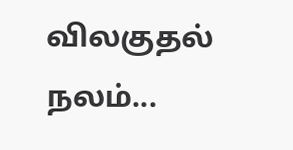விலகுதல்
நலம்...